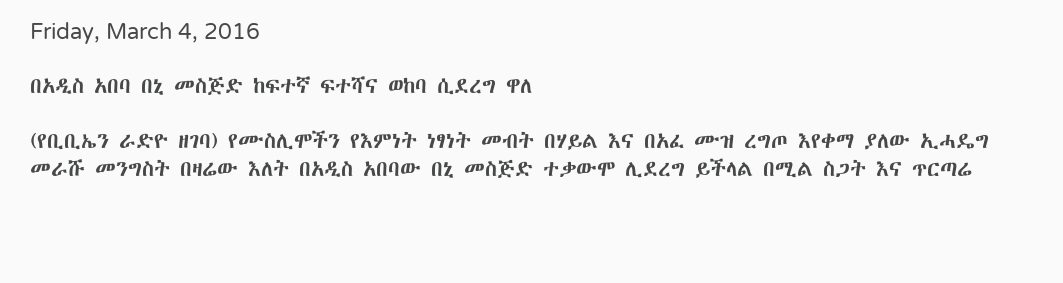Friday, March 4, 2016

በአዲስ አበባ በኒ መስጅድ ከፍተኛ ፍተሻና ወከባ ሲደረግ ዋለ

(የቢቢኤን ራድዮ ዘገባ) የሙስሊሞችን የእምነት ነፃነት መብት በሃይል እና በአፈ ሙዝ ረግጦ እየቀማ ያለው ኢሓዴግ መራሹ መንግስት በዛሬው እለት በአዲስ አበባው በኒ መስጅድ ተቃውሞ ሊደረግ ይችላል በሚል ስጋት እና ጥርጣሬ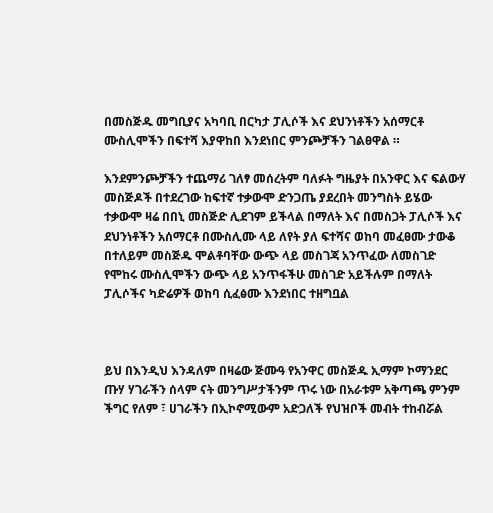በመስጅዱ መግቢያና አካባቢ በርካታ ፓሊሶች እና ደህንነቶችን አሰማርቶ ሙስሊሞችን በፍተሻ እያዋከበ እንደነበር ምንጮቻችን ገልፀዋል ።

እንደምንጮቻችን ተጨማሪ ገለፃ መሰረትም ባለፉት ግዜያት በአንዋር እና ፍልውሃ መስጅዶች በተደረገው ከፍተኛ ተቃውሞ ድንጋጤ ያደረበት መንግስት ይሄው ተቃውሞ ዛሬ በበኒ መስጅድ ሊደገም ይችላል በማለት እና በመስጋት ፓሊሶች እና ደህንነቶችን አሰማርቶ በሙስሊሙ ላይ ለየት ያለ ፍተሻና ወከባ መፈፀሙ ታውቆ በተለይም መስጅዱ ሞልቶባቸው ውጭ ላይ መስገጃ አንጥፈው ለመስገድ የሞከሩ ሙስሊሞችን ውጭ ላይ አንጥፋችሁ መስገድ አይችሉም በማለት ፓሊሶችና ካድሬዎች ወከባ ሲፈፅሙ እንደነበር ተዘግቧል



ይህ በእንዲህ እንዳለም በዛሬው ጅሙዓ የአንዋር መስጅዱ ኢማም ኮማንደር ጡሃ ሃገራችን ሰላም ናት መንግሥታችንም ጥሩ ነው በአራቱም አቅጣጫ ምንም ችግር የለም ፣ ሀገራችን በኢኮኖሚውም አድጋለች የህዝቦች መብት ተከብሯል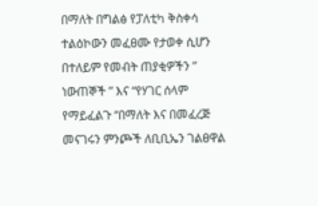በማለት በግልፅ የፓለቲካ ቅስቀሳ ተልዕኮውን መፈፀሙ የታወቀ ሲሆን በተለይም የመብት ጠያቂዎችን ” ነውጠኞች ” እና “የሃገር ሰላም የማይፈልጉ “በማለት እና በመፈረጅ መናገሩን ምንጮች ለቢቢኤን ገልፀዋል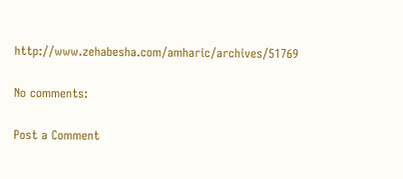http://www.zehabesha.com/amharic/archives/51769

No comments:

Post a Comment